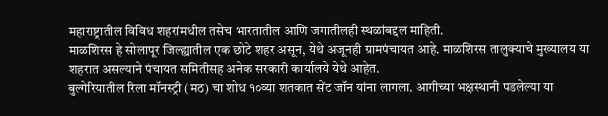महाराष्ट्रातील विविध शहरांमधील तसेच भारतातील आणि जगातीलही स्थळांबद्दल माहिती.
माळशिरस हे सोलापूर जिल्ह्यातील एक छोटे शहर असून, येथे अजूनही ग्रामपंचायत आहे. माळशिरस तालुक्याचे मुख्यालय या शहरात असल्याने पंचायत समितीसह अनेक सरकारी कार्यालये येथे आहेत.
बुल्गेरियातील रिला मॉनस्ट्री (मठ) चा शोध १०व्या शतकात सेंट जॉन यांना लागला. आगीच्या भक्षस्थानी पडलेल्या या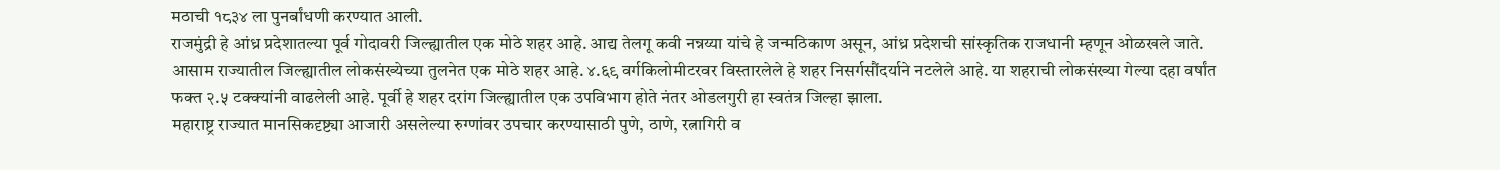मठाची १८३४ ला पुनर्बांधणी करण्यात आली.
राजमुंद्री हे आंध्र प्रदेशातल्या पूर्व गोदावरी जिल्ह्यातील एक मोठे शहर आहे. आद्य तेलगू कवी नन्नय्या यांचे हे जन्मठिकाण असून, आंध्र प्रदेशची सांस्कृतिक राजधानी म्हणून ओळखले जाते.
आसाम राज्यातील जिल्ह्यातील लोकसंख्येच्या तुलनेत एक मोठे शहर आहे. ४.६९ वर्गकिलोमीटरवर विस्तारलेले हे शहर निसर्गसौंदर्याने नटलेले आहे. या शहराची लोकसंख्या गेल्या दहा वर्षांत फक्त २.५ टक्क्यांनी वाढलेली आहे. पूर्वी हे शहर दरांग जिल्ह्यातील एक उपविभाग होते नंतर ओडलगुरी हा स्वतंत्र जिल्हा झाला.
महाराष्ट्र राज्यात मानसिकदृष्ट्या आजारी असलेल्या रुग्णांवर उपचार करण्यासाठी पुणे, ठाणे, रत्नागिरी व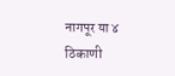नागपूर या ४ ठिकाणी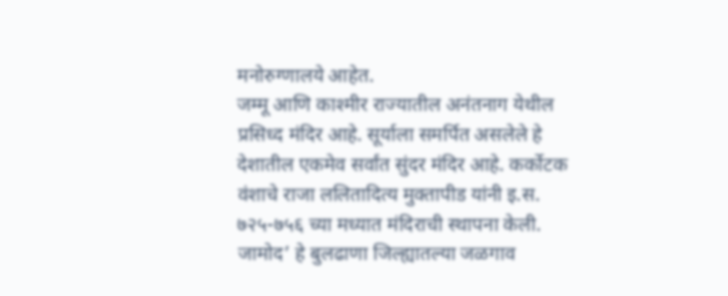मनोरुग्णालये आहेत.
जम्मू आणि काश्मीर राज्यातील अनंतनाग येथील प्रसिध्द मंदिर आहे. सूर्याला समर्पित असलेले हे देशातील एकमेव सर्वांत सुंदर मंदिर आहे. कर्कोटक वंशाचे राजा ललितादित्य मुक्तापीड यांनी इ.स. ७२५-७५६ च्या मध्यात मंदिराची स्थापना केली.
जामोद’ हे बुलढाणा जिल्ह्यातल्या जळगाव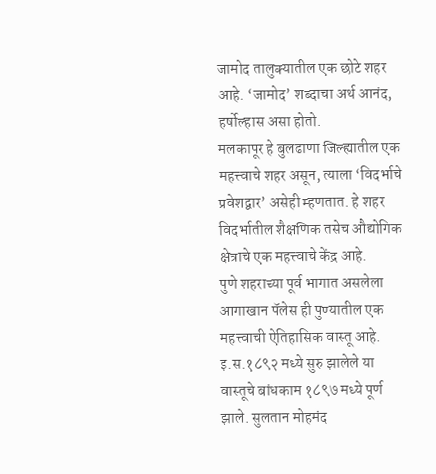जामोद तालुक्यातील एक छोटे शहर आहे. ‘जामोद’ शब्दाचा अर्थ आनंद, हर्षोल्हास असा होतो.
मलकापूर हे बुलढाणा जिल्ह्यातील एक महत्त्वाचे शहर असून, त्याला ‘विदर्भाचे प्रवेशद्वार’ असेही म्हणतात. हे शहर विदर्भातील शैक्षणिक तसेच औद्योगिक क्षेत्राचे एक महत्त्वाचे केंद्र आहे.
पुणे शहराच्या पूर्व भागात असलेला आगाखान पॅलेस ही पुण्यातील एक महत्त्वाची ऐतिहासिक वास्तू आहे. इ.स.१८९२ मध्ये सुरु झालेले या वास्तूचे बांधकाम १८९७ मध्ये पूर्ण झाले. सुलतान मोहमंद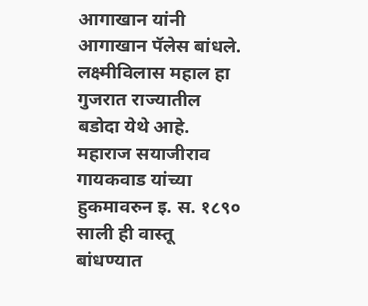आगाखान यांनी आगाखान पॅलेस बांधले.
लक्ष्मीविलास महाल हा गुजरात राज्यातील बडोदा येथे आहे. महाराज सयाजीराव गायकवाड यांच्या हुकमावरुन इ. स. १८९० साली ही वास्तू बांधण्यात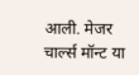आली. मेजर चार्ल्स मॉन्ट या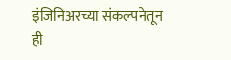इंजिनिअरच्या संकल्पनेतून ही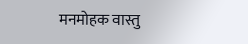मनमोहक वास्तु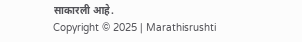साकारली आहे.
Copyright © 2025 | Marathisrushti